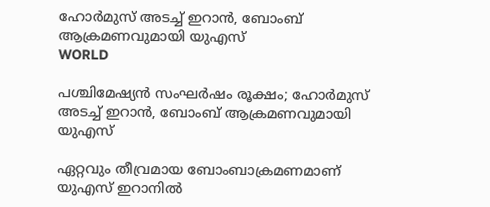ഹോർമുസ് അടച്ച് ഇറാൻ, ബോംബ് ആക്രമണവുമായി യുഎസ്
WORLD

പശ്ചിമേഷ്യൻ സംഘർഷം രൂക്ഷം; ഹോർമുസ് അടച്ച് ഇറാൻ, ബോംബ് ആക്രമണവുമായി യുഎസ്

ഏറ്റവും തീവ്രമായ ബോംബാക്രമണമാണ് യുഎസ് ഇറാനിൽ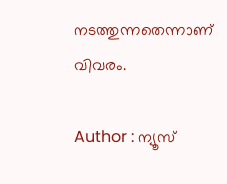നടത്തുന്നതെന്നാണ് വിവരം.

Author : ന്യൂസ്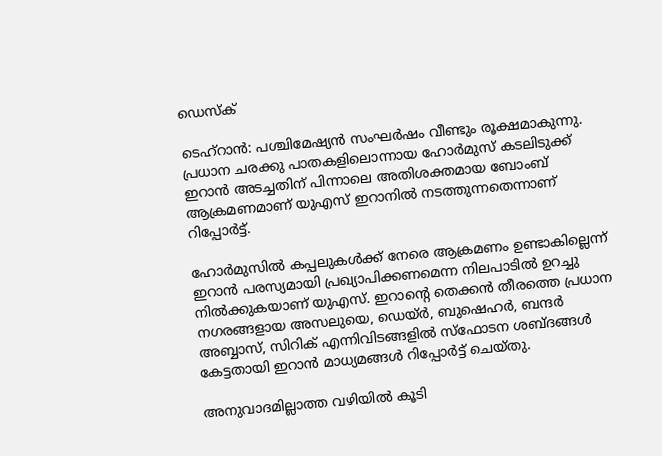ഡെസ്ക്

ടെഹ്റാൻ: പശ്ചിമേഷ്യൻ സംഘർഷം വീണ്ടും രൂക്ഷമാകുന്നു. പ്രധാന ചരക്കു പാതകളിലൊന്നായ ഹോർമുസ് കടലിടുക്ക് ഇറാൻ അടച്ചതിന് പിന്നാലെ അതിശക്തമായ ബോംബ് ആക്രമണമാണ് യുഎസ് ഇറാനിൽ നടത്തുന്നതെന്നാണ് റിപ്പോർട്ട്.

ഹോർമുസിൽ കപ്പലുകൾക്ക് നേരെ ആക്രമണം ഉണ്ടാകില്ലെന്ന് ഇറാൻ പരസ്യമായി പ്രഖ്യാപിക്കണമെന്ന നിലപാടിൽ ഉറച്ചു നിൽക്കുകയാണ് യുഎസ്. ഇറാൻ്റെ തെക്കൻ തീരത്തെ പ്രധാന നഗരങ്ങളായ അസലുയെ, ഡെയ്ർ, ബുഷെഹർ, ബന്ദർ അബ്ബാസ്, സിറിക് എന്നിവിടങ്ങളിൽ സ്ഫോടന ശബ്ദങ്ങൾ കേട്ടതായി ഇറാൻ മാധ്യമങ്ങൾ റിപ്പോർട്ട് ചെയ്തു.

അനുവാദമില്ലാത്ത വഴിയിൽ കൂടി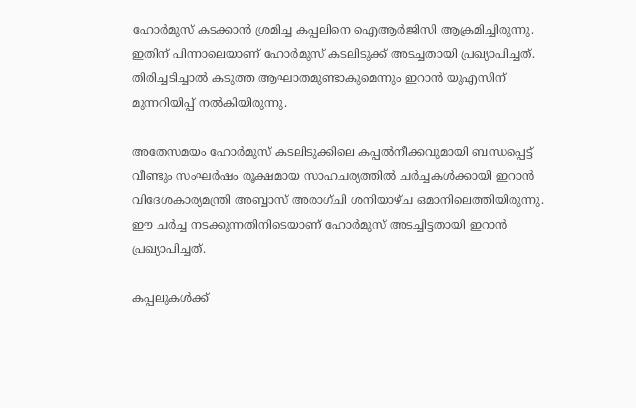ഹോർമുസ് കടക്കാൻ ശ്രമിച്ച കപ്പലിനെ ഐആർജിസി ആക്രമിച്ചിരുന്നു. ഇതിന് പിന്നാലെയാണ് ഹോർമുസ് കടലിടുക്ക് അടച്ചതായി പ്രഖ്യാപിച്ചത്. തിരിച്ചടിച്ചാൽ കടുത്ത ആഘാതമുണ്ടാകുമെന്നും ഇറാൻ യുഎസിന് മുന്നറിയിപ്പ് നൽകിയിരുന്നു.

അതേസമയം ഹോർമുസ് കടലിടുക്കിലെ കപ്പൽനീക്കവുമായി ബന്ധപ്പെട്ട് വീണ്ടും സംഘർഷം രൂക്ഷമായ സാഹചര്യത്തിൽ ചർച്ചകൾക്കായി ഇറാൻ വിദേശകാര്യമന്ത്രി അബ്ബാസ് അരാഗ്ചി ശനിയാഴ്ച ഒമാനിലെത്തിയിരുന്നു. ഈ ചർച്ച നടക്കുന്നതിനിടെയാണ് ഹോർമുസ് അടച്ചിട്ടതായി ഇറാൻ പ്രഖ്യാപിച്ചത്.

കപ്പലുകൾക്ക്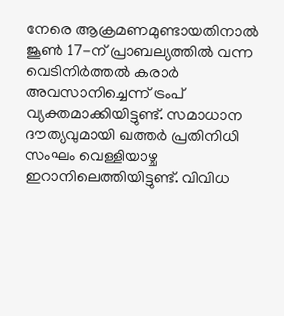നേരെ ആക്രമണമുണ്ടായതിനാൽ ജൂൺ 17-ന് പ്രാബല്യത്തിൽ വന്ന വെടിനിർത്തൽ കരാർ അവസാനിച്ചെന്ന് ട്രംപ് വ്യക്തമാക്കിയിട്ടുണ്ട്. സമാധാന ദൗത്യവുമായി ഖത്തർ പ്രതിനിധി സംഘം വെള്ളിയാഴ്ച ഇറാനിലെത്തിയിട്ടുണ്ട്. വിവിധ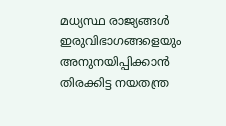മധ്യസ്ഥ രാജ്യങ്ങൾ ഇരുവിഭാഗങ്ങളെയും അനുനയിപ്പിക്കാൻ തിരക്കിട്ട നയതന്ത്ര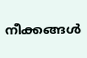നീക്കങ്ങൾ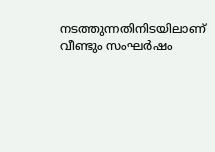നടത്തുന്നതിനിടയിലാണ് വീണ്ടും സംഘർഷം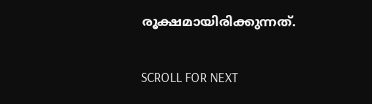രൂക്ഷമായിരിക്കുന്നത്.

SCROLL FOR NEXT